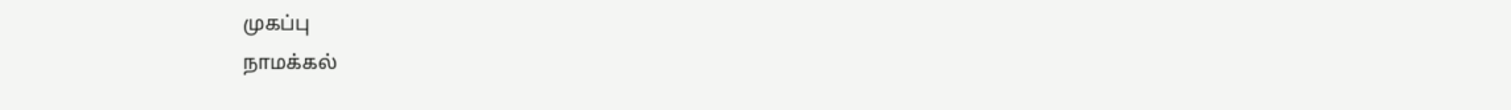முகப்பு
நாமக்கல்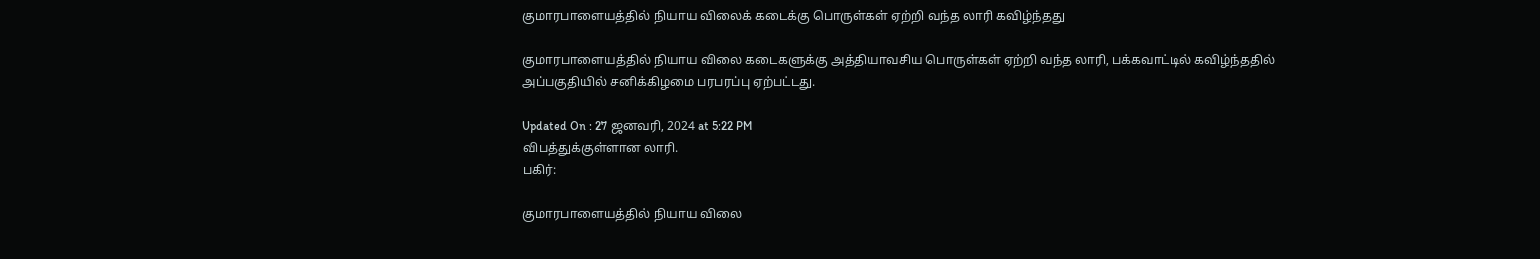குமாரபாளையத்தில் நியாய விலைக் கடைக்கு பொருள்கள் ஏற்றி வந்த லாரி கவிழ்ந்தது

குமாரபாளையத்தில் நியாய விலை கடைகளுக்கு அத்தியாவசிய பொருள்கள் ஏற்றி வந்த லாரி, பக்கவாட்டில் கவிழ்ந்ததில் அப்பகுதியில் சனிக்கிழமை பரபரப்பு ஏற்பட்டது.

Updated On : 27 ஜனவரி, 2024 at 5:22 PM
விபத்துக்குள்ளான லாரி.
பகிர்:

குமாரபாளையத்தில் நியாய விலை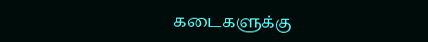கடைகளுக்கு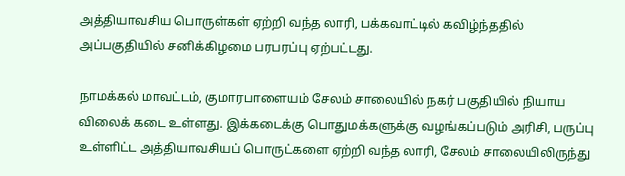அத்தியாவசிய பொருள்கள் ஏற்றி வந்த லாரி, பக்கவாட்டில் கவிழ்ந்ததில் அப்பகுதியில் சனிக்கிழமை பரபரப்பு ஏற்பட்டது.

நாமக்கல் மாவட்டம், குமாரபாளையம் சேலம் சாலையில் நகர் பகுதியில் நியாய விலைக் கடை உள்ளது. இக்கடைக்கு பொதுமக்களுக்கு வழங்கப்படும் அரிசி, பருப்பு உள்ளிட்ட அத்தியாவசியப் பொருட்களை ஏற்றி வந்த லாரி, சேலம் சாலையிலிருந்து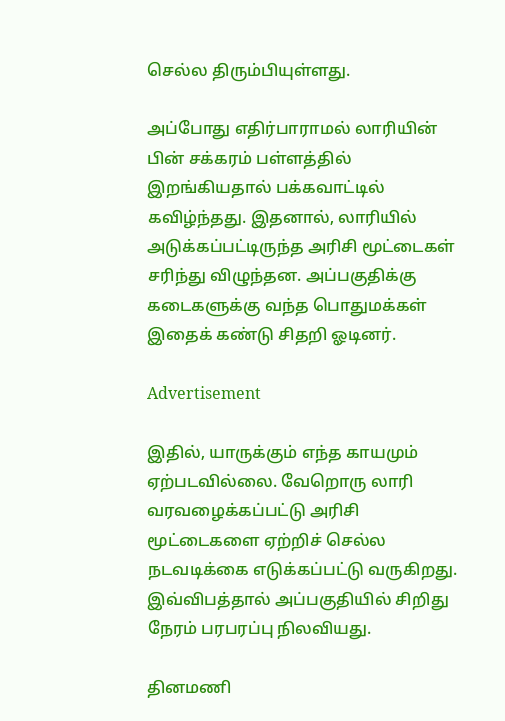செல்ல திரும்பியுள்ளது.

அப்போது எதிர்பாராமல் லாரியின் பின் சக்கரம் பள்ளத்தில் இறங்கியதால் பக்கவாட்டில் கவிழ்ந்தது. இதனால், லாரியில்  அடுக்கப்பட்டிருந்த அரிசி மூட்டைகள் சரிந்து விழுந்தன. அப்பகுதிக்கு கடைகளுக்கு வந்த பொதுமக்கள் இதைக் கண்டு சிதறி ஓடினர்.

Advertisement

இதில், யாருக்கும் எந்த காயமும் ஏற்படவில்லை. வேறொரு லாரி வரவழைக்கப்பட்டு அரிசி மூட்டைகளை ஏற்றிச் செல்ல நடவடிக்கை எடுக்கப்பட்டு வருகிறது. இவ்விபத்தால் அப்பகுதியில் சிறிது நேரம் பரபரப்பு நிலவியது.

தினமணி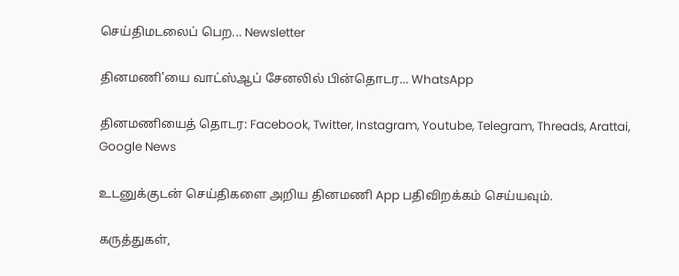செய்திமடலைப் பெற... Newsletter

தினமணி'யை வாட்ஸ்ஆப் சேனலில் பின்தொடர... WhatsApp

தினமணியைத் தொடர: Facebook, Twitter, Instagram, Youtube, Telegram, Threads, Arattai, Google News

உடனுக்குடன் செய்திகளை அறிய தினமணி App பதிவிறக்கம் செய்யவும்.

கருத்துகள்,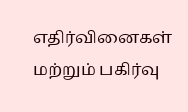எதிர்வினைகள் மற்றும் பகிர்வு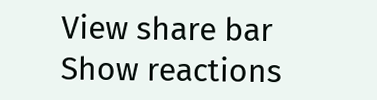View share bar
Show reactions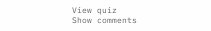View quiz
Show comments